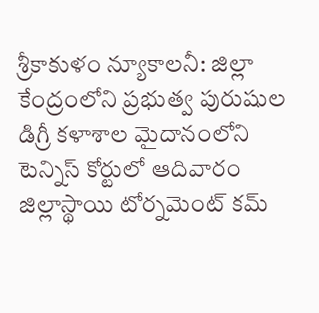శ్రీకాకుళం న్యూకాలనీ: జిల్లా కేంద్రంలోని ప్రభుత్వ పురుషుల డిగ్రీ కళాశాల మైదానంలోని టెన్నిస్ కోర్టులో ఆదివారం జిల్లాస్థాయి టోర్నమెంట్ కమ్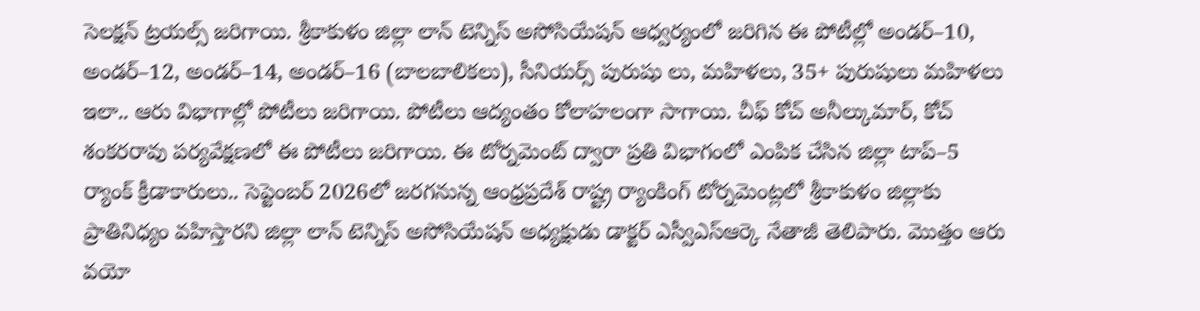సెలక్షన్ ట్రయల్స్ జరిగాయి. శ్రీకాకుళం జిల్లా లాన్ టెన్నిస్ అసోసియేషన్ ఆధ్వర్యంలో జరిగిన ఈ పోటీల్లో అండర్–10, అండర్–12, అండర్–14, అండర్–16 (బాలబాలికలు), సీనియర్స్ పురుషు లు, మహిళలు, 35+ పురుషులు మహిళలు ఇలా.. ఆరు విభాగాల్లో పోటీలు జరిగాయి. పోటీలు ఆద్యంతం కోలాహలంగా సాగాయి. చీఫ్ కోచ్ అనీల్కుమార్, కోచ్ శంకరరావు పర్యవేక్షణలో ఈ పోటీలు జరిగాయి. ఈ టోర్నమెంట్ ద్వారా ప్రతి విభాగంలో ఎంపిక చేసిన జిల్లా టాప్–5 ర్యాంక్ క్రీడాకారులు.. సెప్టెంబర్ 2026లో జరగనున్న ఆంధ్రప్రదేశ్ రాష్ట్ర ర్యాంకింగ్ టోర్నమెంట్లలో శ్రీకాకుళం జిల్లాకు ప్రాతినిధ్యం వహిస్తారని జిల్లా లాన్ టెన్నిస్ అసోసియేషన్ అధ్యక్షుడు డాక్టర్ ఎస్వీఎస్ఆర్కె నేతాజీ తెలిపారు. మొత్తం ఆరు వయో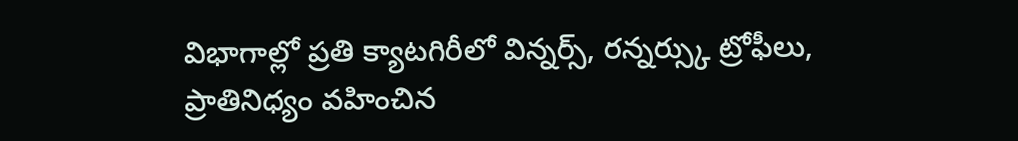విభాగాల్లో ప్రతి క్యాటగిరీలో విన్నర్స్, రన్నర్స్కు ట్రోఫీలు, ప్రాతినిధ్యం వహించిన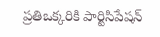ప్రతిఒక్కరికి పార్టిసిపేషన్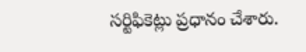సర్టిఫికెట్లు ప్రధానం చేశారు.